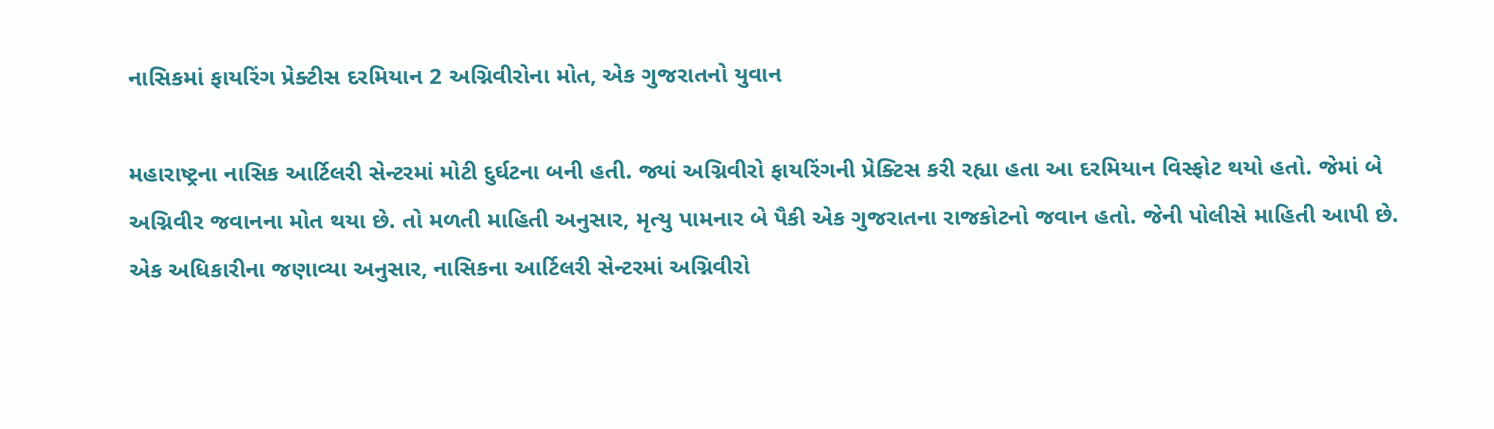નાસિકમાં ફાયરિંગ પ્રેક્ટીસ દરમિયાન 2 અગ્નિવીરોના મોત, એક ગુજરાતનો યુવાન

મહારાષ્ટ્રના નાસિક આર્ટિલરી સેન્ટરમાં મોટી દુર્ઘટના બની હતી. જ્યાં અગ્નિવીરો ફાયરિંગની પ્રેક્ટિસ કરી રહ્યા હતા આ દરમિયાન વિસ્ફોટ થયો હતો. જેમાં બે અગ્નિવીર જવાનના મોત થયા છે. તો મળતી માહિતી અનુસાર, મૃત્યુ પામનાર બે પૈકી એક ગુજરાતના રાજકોટનો જવાન હતો. જેની પોલીસે માહિતી આપી છે.
એક અધિકારીના જણાવ્યા અનુસાર, નાસિકના આર્ટિલરી સેન્ટરમાં અગ્નિવીરો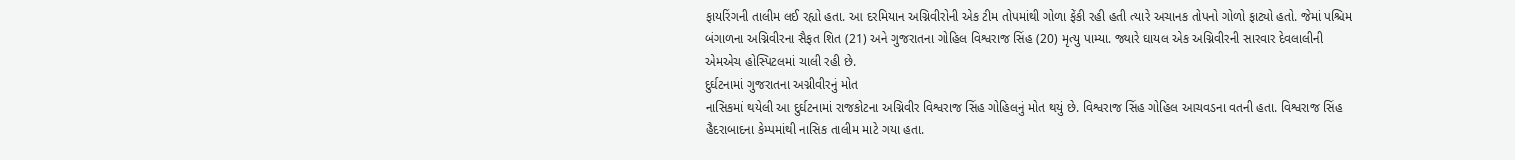ફાયરિંગની તાલીમ લઈ રહ્યો હતા. આ દરમિયાન અગ્નિવીરોની એક ટીમ તોપમાંથી ગોળા ફેંકી રહી હતી ત્યારે અચાનક તોપનો ગોળો ફાટ્યો હતો. જેમાં પશ્ચિમ બંગાળના અગ્નિવીરના સૈફત શિત (21) અને ગુજરાતના ગોહિલ વિશ્વરાજ સિંહ (20) મૃત્યુ પામ્યા. જ્યારે ઘાયલ એક અગ્નિવીરની સારવાર દેવલાલીની એમએચ હોસ્પિટલમાં ચાલી રહી છે.
દુર્ઘટનામાં ગુજરાતના અગ્નીવીરનું મોત
નાસિકમાં થયેલી આ દુર્ઘટનામાં રાજકોટના અગ્નિવીર વિશ્વરાજ સિંહ ગોહિલનું મોત થયું છે. વિશ્વરાજ સિંહ ગોહિલ આચવડના વતની હતા. વિશ્વરાજ સિંહ હૈદરાબાદના કેમ્પમાંથી નાસિક તાલીમ માટે ગયા હતા.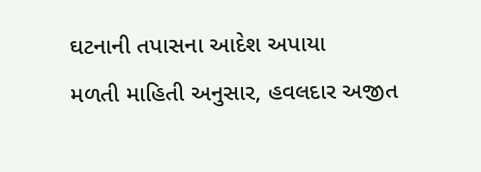ઘટનાની તપાસના આદેશ અપાયા
મળતી માહિતી અનુસાર, હવલદાર અજીત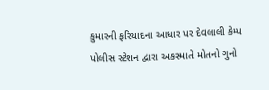કુમારની ફરિયાદના આધાર પર દેવલાલી કેમ્પ પોલીસ સ્ટેશન દ્વારા અકસ્માતે મોતનો ગુનો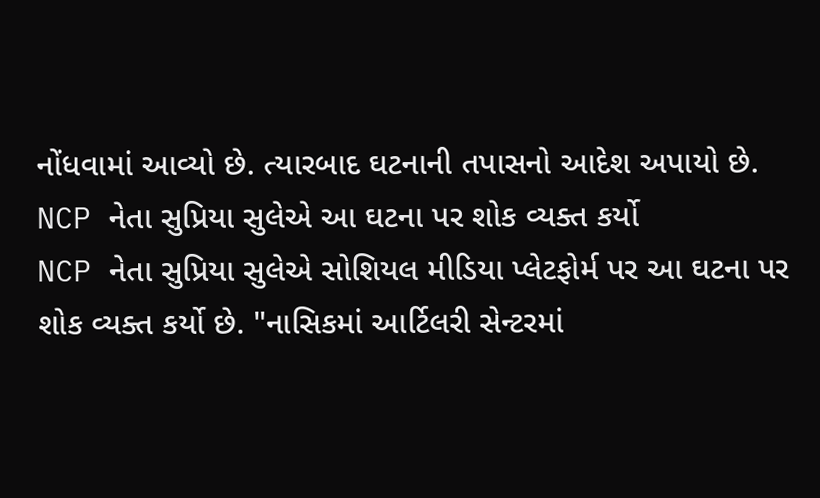નોંધવામાં આવ્યો છે. ત્યારબાદ ઘટનાની તપાસનો આદેશ અપાયો છે.
NCP નેતા સુપ્રિયા સુલેએ આ ઘટના પર શોક વ્યક્ત કર્યો
NCP નેતા સુપ્રિયા સુલેએ સોશિયલ મીડિયા પ્લેટફોર્મ પર આ ઘટના પર શોક વ્યક્ત કર્યો છે. "નાસિકમાં આર્ટિલરી સેન્ટરમાં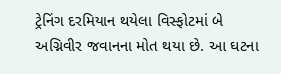ટ્રેનિંગ દરમિયાન થયેલા વિસ્ફોટમાં બે અગ્નિવીર જવાનના મોત થયા છે. આ ઘટના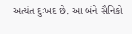અત્યંત દુઃખદ છે. આ બંને સૈનિકો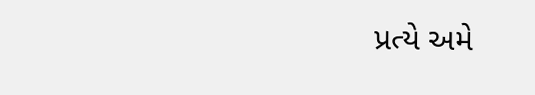પ્રત્યે અમે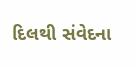દિલથી સંવેદના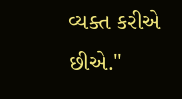વ્યક્ત કરીએ છીએ."